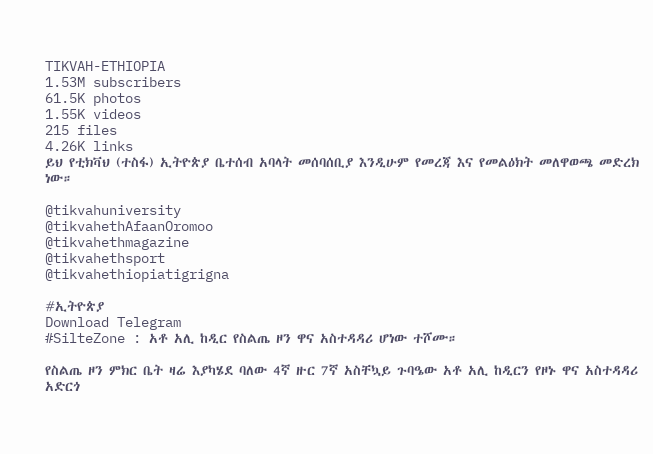TIKVAH-ETHIOPIA
1.53M subscribers
61.5K photos
1.55K videos
215 files
4.26K links
ይህ የቲክቫህ (ተስፋ) ኢትዮጵያ ቤተሰብ አባላት መሰባሰቢያ እንዲሁም የመረጃ እና የመልዕክት መለዋወጫ መድረክ ነው።

@tikvahuniversity
@tikvahethAfaanOromoo
@tikvahethmagazine
@tikvahethsport
@tikvahethiopiatigrigna

#ኢትዮጵያ
Download Telegram
#SilteZone : አቶ አሊ ከዲር የስልጤ ዞን ዋና አስተዳዳሪ ሆነው ተሾሙ።

የስልጤ ዞን ምክር ቤት ዛሬ እያካሄደ ባለው 4ኛ ዙር 7ኛ አስቸኳይ ጉባዔው አቶ አሊ ከዲርን የዞኑ ዋና አስተዳዳሪ አድርጎ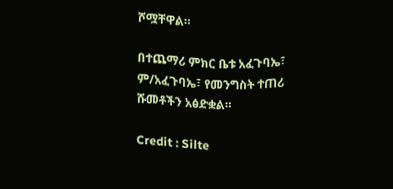ሾሟቸዋል።

በተጨማሪ ምክር ቤቱ አፈጉባኤ፣ ም/አፈጉባኤ፣ የመንግስት ተጠሪ ሹመቶችን አፅድቋል።

Credit : Silte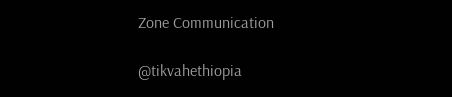Zone Communication

@tikvahethiopia